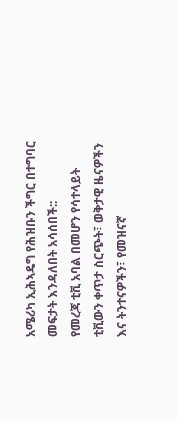አሜሪካ ኢሕኣዴግ የሕዝቡን ችግር በተግባር መፍታት እንዳለበት አሳሰበች::
የመረጃ ቲቪ አባል በመሆን የሳተላይት ቲቪውን ቀጥታ ስርጭት፣ ወቅታዊ ዜናዎችን እና ትንተናዎችን፣ የመዝናኛ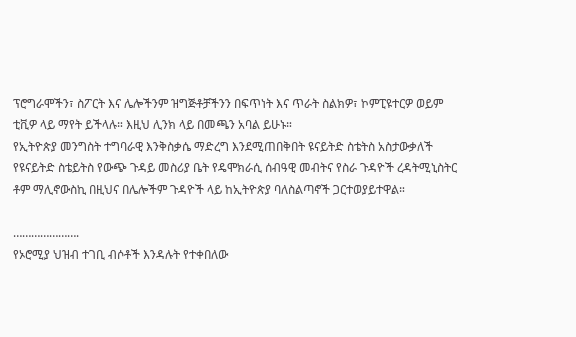ፕሮግራሞችን፣ ስፖርት እና ሌሎችንም ዝግጅቶቻችንን በፍጥነት እና ጥራት ስልክዎ፣ ኮምፒዩተርዎ ወይም ቲቪዎ ላይ ማየት ይችላሉ። እዚህ ሊንክ ላይ በመጫን አባል ይሁኑ።
የኢትዮጵያ መንግስት ተግባራዊ እንቅስቃሴ ማድረግ እንደሚጠበቅበት ዩናይትድ ስቴትስ አስታውቃለች
የዩናይትድ ስቴይትስ የውጭ ጉዳይ መስሪያ ቤት የዴሞክራሲ ሰብዓዊ መብትና የስራ ጉዳዮች ረዳትሚኒስትር ቶም ማሊኖውስኪ በዚህና በሌሎችም ጉዳዮች ላይ ከኢትዮጵያ ባለስልጣኖች ጋርተወያይተዋል።

………………….
የኦሮሚያ ህዝብ ተገቢ ብሶቶች እንዳሉት የተቀበለው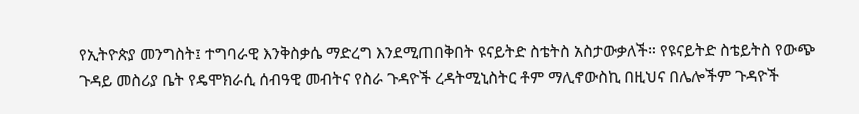የኢትዮጵያ መንግስት፤ ተግባራዊ እንቅስቃሴ ማድረግ እንደሚጠበቅበት ዩናይትድ ስቴትስ አስታውቃለች። የዩናይትድ ስቴይትስ የውጭ ጉዳይ መስሪያ ቤት የዴሞክራሲ ሰብዓዊ መብትና የስራ ጉዳዮች ረዳትሚኒስትር ቶም ማሊኖውስኪ በዚህና በሌሎችም ጉዳዮች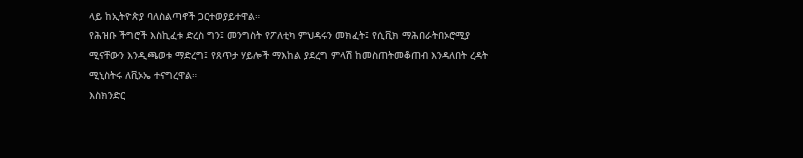ላይ ከኢትዮጵያ ባለስልጣኖች ጋርተወያይተዋል።
የሕዝቡ ችግሮች እስኪፈቱ ድረስ ግን፤ መንግስት የፖለቲካ ምህዳሩን መክፈት፤ የሲቪክ ማሕበራትበኦሮሚያ ሚናቸውን እንዲጫወቱ ማድረግ፤ የጸጥታ ሃይሎች ማእከል ያደረግ ምላሽ ከመስጠትመቆጠብ እንዳለበት ረዳት ሚኒስትሩ ለቪኦኤ ተናግረዋል።
እስክንድር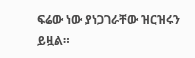ፍሬው ነው ያነጋገራቸው ዝርዝሩን ይዟል።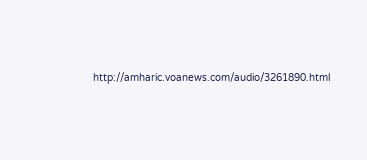http://amharic.voanews.com/audio/3261890.html